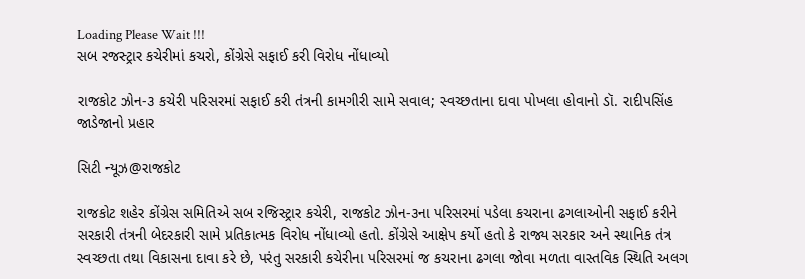Loading Please Wait !!!
સબ રજસ્ટ્રાર કચેરીમાં કચરો, કોંગ્રેસે સફાઈ કરી વિરોધ નોંધાવ્યો

રાજકોટ ઝોન-૩ કચેરી પરિસરમાં સફાઈ કરી તંત્રની કામગીરી સામે સવાલ; સ્વચ્છતાના દાવા પોખલા હોવાનો ડૉ. રાદીપસિંહ જાડેજાનો પ્રહાર

સિટી ન્યૂઝ@રાજકોટ

રાજકોટ શહેર કોંગ્રેસ સમિતિએ સબ રજિસ્ટ્રાર કચેરી, રાજકોટ ઝોન-૩ના પરિસરમાં પડેલા કચરાના ઢગલાઓની સફાઈ કરીને સરકારી તંત્રની બેદરકારી સામે પ્રતિકાત્મક વિરોધ નોંધાવ્યો હતો. કોંગ્રેસે આક્ષેપ કર્યો હતો કે રાજ્ય સરકાર અને સ્થાનિક તંત્ર સ્વચ્છતા તથા વિકાસના દાવા કરે છે, પરંતુ સરકારી કચેરીના પરિસરમાં જ કચરાના ઢગલા જોવા મળતા વાસ્તવિક સ્થિતિ અલગ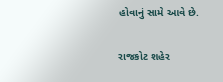હોવાનું સામે આવે છે.

રાજકોટ શહેર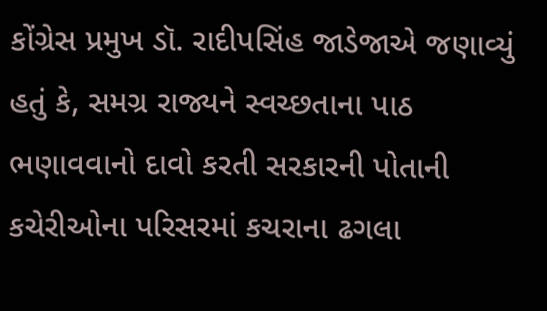કોંગ્રેસ પ્રમુખ ડૉ. રાદીપસિંહ જાડેજાએ જણાવ્યું હતું કે, સમગ્ર રાજ્યને સ્વચ્છતાના પાઠ ભણાવવાનો દાવો કરતી સરકારની પોતાની કચેરીઓના પરિસરમાં કચરાના ઢગલા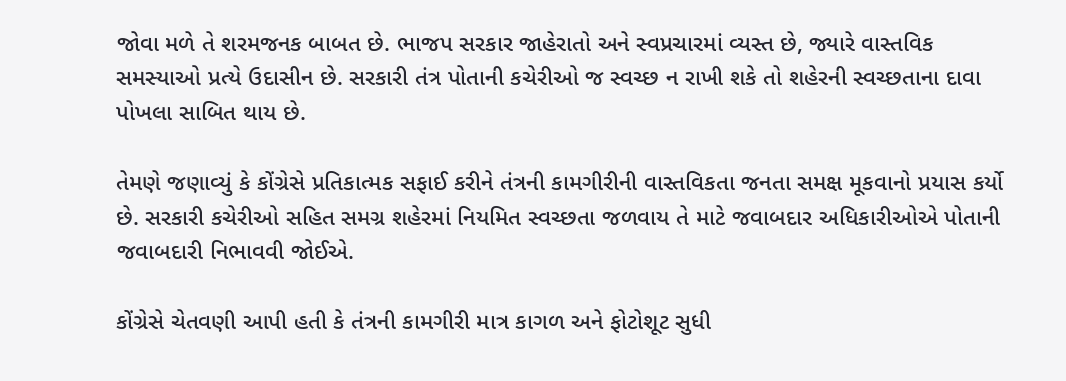જોવા મળે તે શરમજનક બાબત છે. ભાજપ સરકાર જાહેરાતો અને સ્વપ્રચારમાં વ્યસ્ત છે, જ્યારે વાસ્તવિક સમસ્યાઓ પ્રત્યે ઉદાસીન છે. સરકારી તંત્ર પોતાની કચેરીઓ જ સ્વચ્છ ન રાખી શકે તો શહેરની સ્વચ્છતાના દાવા પોખલા સાબિત થાય છે.

તેમણે જણાવ્યું કે કોંગ્રેસે પ્રતિકાત્મક સફાઈ કરીને તંત્રની કામગીરીની વાસ્તવિકતા જનતા સમક્ષ મૂકવાનો પ્રયાસ કર્યો છે. સરકારી કચેરીઓ સહિત સમગ્ર શહેરમાં નિયમિત સ્વચ્છતા જળવાય તે માટે જવાબદાર અધિકારીઓએ પોતાની જવાબદારી નિભાવવી જોઈએ.

કોંગ્રેસે ચેતવણી આપી હતી કે તંત્રની કામગીરી માત્ર કાગળ અને ફોટોશૂટ સુધી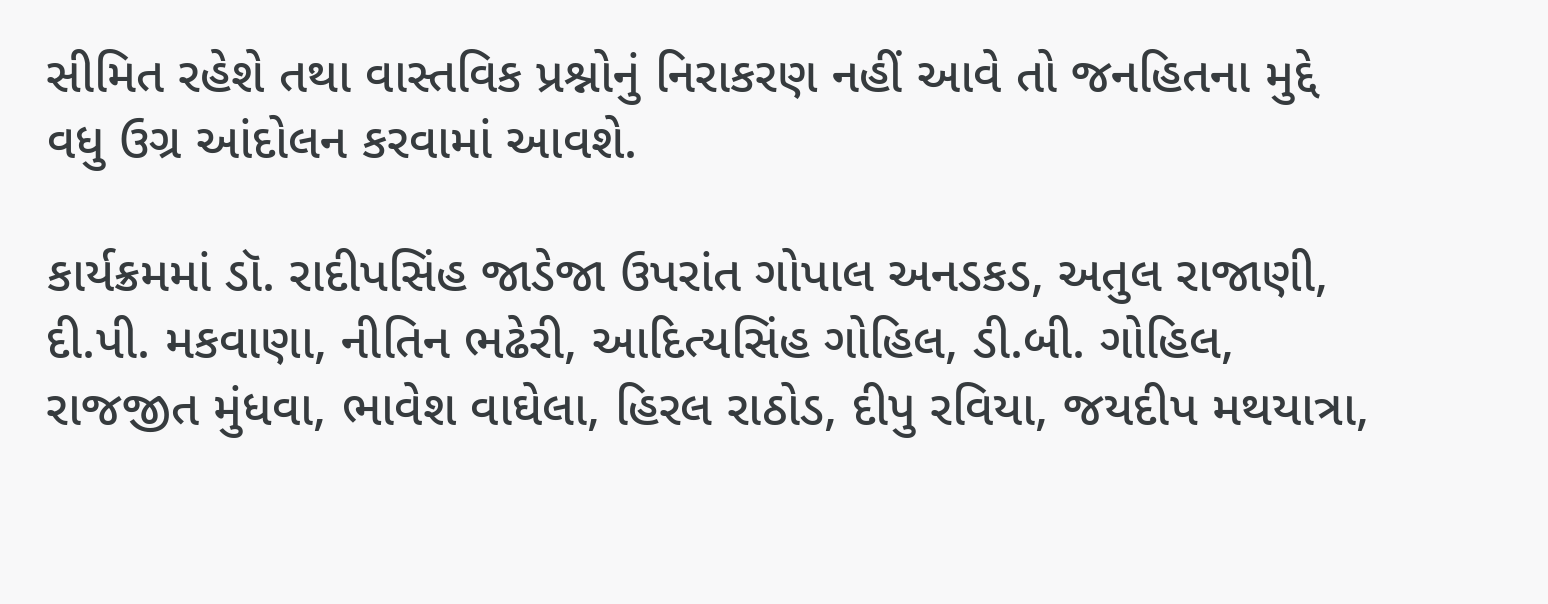સીમિત રહેશે તથા વાસ્તવિક પ્રશ્નોનું નિરાકરણ નહીં આવે તો જનહિતના મુદ્દે વધુ ઉગ્ર આંદોલન કરવામાં આવશે.

કાર્યક્રમમાં ડૉ. રાદીપસિંહ જાડેજા ઉપરાંત ગોપાલ અનડકડ, અતુલ રાજાણી, દી.પી. મકવાણા, નીતિન ભઢેરી, આદિત્યસિંહ ગોહિલ, ડી.બી. ગોહિલ, રાજજીત મુંધવા, ભાવેશ વાઘેલા, હિરલ રાઠોડ, દીપુ રવિયા, જયદીપ મથયાત્રા,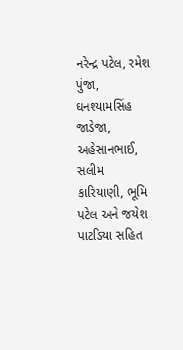નરેન્દ્ર પટેલ, રમેશ પુંજા, ઘનશ્યામસિંહ જાડેજા, અહેસાનભાઈ, સલીમ કારિયાણી, ભૂમિ પટેલ અને જયેશ પાટડિયા સહિત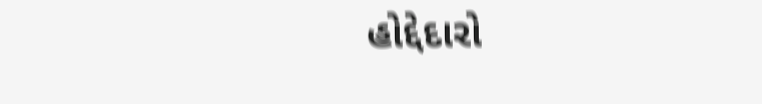હોદ્દેદારો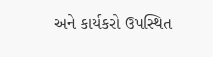અને કાર્યકરો ઉપસ્થિત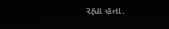રહ્યા હતા.